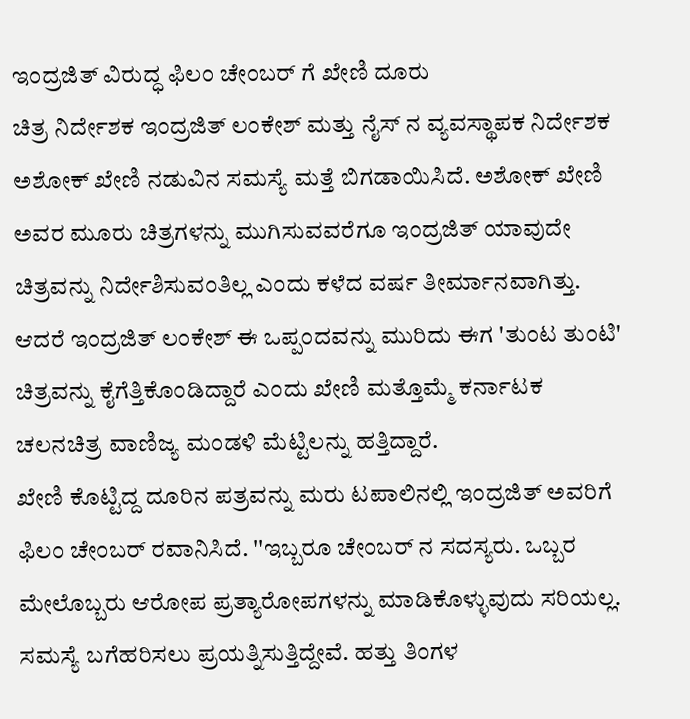ಇಂದ್ರಜಿತ್ ವಿರುದ್ಧ ಫಿಲಂ ಚೇಂಬರ್ ಗೆ ಖೇಣಿ ದೂರು
ಚಿತ್ರ ನಿರ್ದೇಶಕ ಇಂದ್ರಜಿತ್ ಲಂಕೇಶ್ ಮತ್ತು ನೈಸ್ ನ ವ್ಯವಸ್ಥಾಪಕ ನಿರ್ದೇಶಕ ಅಶೋಕ್ ಖೇಣಿ ನಡುವಿನ ಸಮಸ್ಯೆ ಮತ್ತೆ ಬಿಗಡಾಯಿಸಿದೆ. ಅಶೋಕ್ ಖೇಣಿ ಅವರ ಮೂರು ಚಿತ್ರಗಳನ್ನು ಮುಗಿಸುವವರೆಗೂ ಇಂದ್ರಜಿತ್ ಯಾವುದೇ ಚಿತ್ರವನ್ನು ನಿರ್ದೇಶಿಸುವಂತಿಲ್ಲ ಎಂದು ಕಳೆದ ವರ್ಷ ತೀರ್ಮಾನವಾಗಿತ್ತು. ಆದರೆ ಇಂದ್ರಜಿತ್ ಲಂಕೇಶ್ ಈ ಒಪ್ಪಂದವನ್ನು ಮುರಿದು ಈಗ 'ತುಂಟ ತುಂಟಿ' ಚಿತ್ರವನ್ನು ಕೈಗೆತ್ತಿಕೊಂಡಿದ್ದಾರೆ ಎಂದು ಖೇಣಿ ಮತ್ತೊಮ್ಮೆ ಕರ್ನಾಟಕ ಚಲನಚಿತ್ರ ವಾಣಿಜ್ಯ ಮಂಡಳಿ ಮೆಟ್ಟಿಲನ್ನು ಹತ್ತಿದ್ದಾರೆ.
ಖೇಣಿ ಕೊಟ್ಟಿದ್ದ ದೂರಿನ ಪತ್ರವನ್ನು ಮರು ಟಪಾಲಿನಲ್ಲಿ ಇಂದ್ರಜಿತ್ ಅವರಿಗೆ ಫಿಲಂ ಚೇಂಬರ್ ರವಾನಿಸಿದೆ. ''ಇಬ್ಬರೂ ಚೇಂಬರ್ ನ ಸದಸ್ಯರು. ಒಬ್ಬರ ಮೇಲೊಬ್ಬರು ಆರೋಪ ಪ್ರತ್ಯಾರೋಪಗಳನ್ನು ಮಾಡಿಕೊಳ್ಳುವುದು ಸರಿಯಲ್ಲ. ಸಮಸ್ಯೆ ಬಗೆಹರಿಸಲು ಪ್ರಯತ್ನಿಸುತ್ತಿದ್ದೇವೆ. ಹತ್ತು ತಿಂಗಳ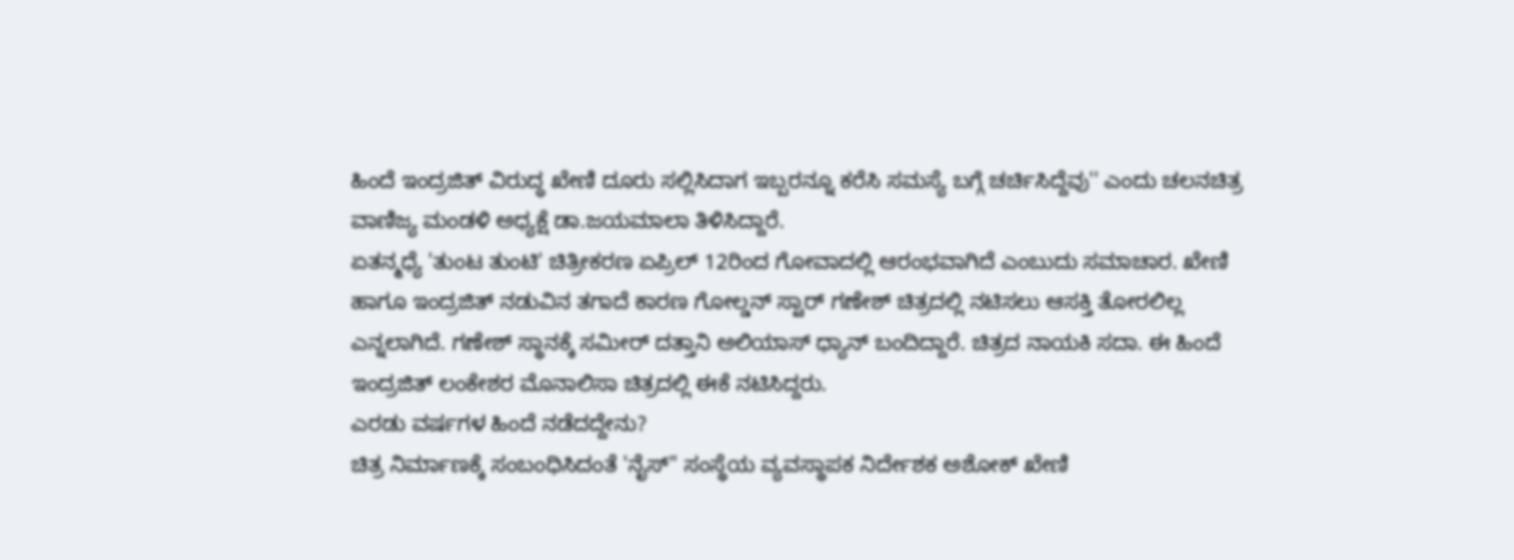ಹಿಂದೆ ಇಂದ್ರಜಿತ್ ವಿರುದ್ಧ ಖೇಣಿ ದೂರು ಸಲ್ಲಿಸಿದಾಗ ಇಬ್ಬರನ್ನೂ ಕರೆಸಿ ಸಮಸ್ಯೆ ಬಗ್ಗೆ ಚರ್ಚಿಸಿದ್ದೆವು'' ಎಂದು ಚಲನಚಿತ್ರ ವಾಣಿಜ್ಯ ಮಂಡಳಿ ಅಧ್ಯಕ್ಷೆ ಡಾ.ಜಯಮಾಲಾ ತಿಳಿಸಿದ್ದಾರೆ.
ಏತನ್ಮಧ್ಯೆ 'ತುಂಟ ತುಂಟಿ' ಚಿತ್ರೀಕರಣ ಏಪ್ರಿಲ್ 12ರಿಂದ ಗೋವಾದಲ್ಲಿ ಆರಂಭವಾಗಿದೆ ಎಂಬುದು ಸಮಾಚಾರ. ಖೇಣಿ ಹಾಗೂ ಇಂದ್ರಜಿತ್ ನಡುವಿನ ತಗಾದೆ ಕಾರಣ ಗೋಲ್ಡನ್ ಸ್ಟಾರ್ ಗಣೇಶ್ ಚಿತ್ರದಲ್ಲಿ ನಟಿಸಲು ಆಸಕ್ತಿ ತೋರಲಿಲ್ಲ ಎನ್ನಲಾಗಿದೆ. ಗಣೇಶ್ ಸ್ಥಾನಕ್ಕೆ ಸಮೀರ್ ದತ್ತಾನಿ ಅಲಿಯಾಸ್ ಧ್ಯಾನ್ ಬಂದಿದ್ದಾರೆ. ಚಿತ್ರದ ನಾಯಕಿ ಸದಾ. ಈ ಹಿಂದೆ ಇಂದ್ರಜಿತ್ ಲಂಕೇಶರ ಮೊನಾಲಿಸಾ ಚಿತ್ರದಲ್ಲಿ ಈಕೆ ನಟಿಸಿದ್ದರು.
ಎರಡು ವರ್ಷಗಳ ಹಿಂದೆ ನಡೆದದ್ದೇನು?
ಚಿತ್ರ ನಿರ್ಮಾಣಕ್ಕೆ ಸಂಬಂಧಿಸಿದಂತೆ 'ನೈಸ್" ಸಂಸ್ಥೆಯ ವ್ಯವಸ್ಥಾಪಕ ನಿರ್ದೇಶಕ ಅಶೋಕ್ ಖೇಣಿ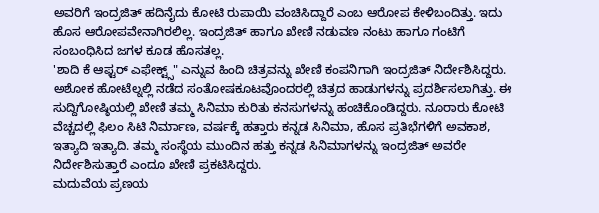ಅವರಿಗೆ ಇಂದ್ರಜಿತ್ ಹದಿನೈದು ಕೋಟಿ ರುಪಾಯಿ ವಂಚಿಸಿದ್ದಾರೆ ಎಂಬ ಆರೋಪ ಕೇಳಿಬಂದಿತ್ತು. ಇದು ಹೊಸ ಆರೋಪವೇನಾಗಿರಲಿಲ್ಲ. ಇಂದ್ರಜಿತ್ ಹಾಗೂ ಖೇಣಿ ನಡುವಣ ನಂಟು ಹಾಗೂ ಗಂಟಿಗೆ ಸಂಬಂಧಿಸಿದ ಜಗಳ ಕೂಡ ಹೊಸತಲ್ಲ.
'ಶಾದಿ ಕೆ ಆಫ್ಟರ್ ಎಫೇಕ್ಟ್ಸ್" ಎನ್ನುವ ಹಿಂದಿ ಚಿತ್ರವನ್ನು ಖೇಣಿ ಕಂಪನಿಗಾಗಿ ಇಂದ್ರಜಿತ್ ನಿರ್ದೇಶಿಸಿದ್ದರು. ಅಶೋಕ ಹೋಟೆಲ್ನಲ್ಲಿ ನಡೆದ ಸಂತೋಷಕೂಟವೊಂದರಲ್ಲಿ ಚಿತ್ರದ ಹಾಡುಗಳನ್ನು ಪ್ರದರ್ಶಿಸಲಾಗಿತ್ತು. ಈ ಸುದ್ದಿಗೋಷ್ಠಿಯಲ್ಲಿ ಖೇಣಿ ತಮ್ಮ ಸಿನಿಮಾ ಕುರಿತು ಕನಸುಗಳನ್ನು ಹಂಚಿಕೊಂಡಿದ್ದರು. ನೂರಾರು ಕೋಟಿ ವೆಚ್ಚದಲ್ಲಿ ಫಿಲಂ ಸಿಟಿ ನಿರ್ಮಾಣ, ವರ್ಷಕ್ಕೆ ಹತ್ತಾರು ಕನ್ನಡ ಸಿನಿಮಾ, ಹೊಸ ಪ್ರತಿಭೆಗಳಿಗೆ ಅವಕಾಶ, ಇತ್ಯಾದಿ ಇತ್ಯಾದಿ. ತಮ್ಮ ಸಂಸ್ಥೆಯ ಮುಂದಿನ ಹತ್ತು ಕನ್ನಡ ಸಿನಿಮಾಗಳನ್ನು ಇಂದ್ರಜಿತ್ ಅವರೇ ನಿರ್ದೇಶಿಸುತ್ತಾರೆ ಎಂದೂ ಖೇಣಿ ಪ್ರಕಟಿಸಿದ್ದರು.
ಮದುವೆಯ ಪ್ರಣಯ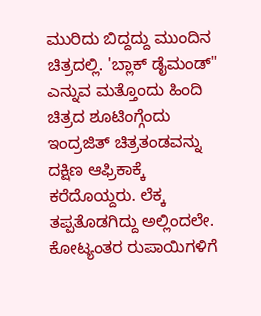ಮುರಿದು ಬಿದ್ದದ್ದು ಮುಂದಿನ ಚಿತ್ರದಲ್ಲಿ. 'ಬ್ಲಾಕ್ ಡೈಮಂಡ್" ಎನ್ನುವ ಮತ್ತೊಂದು ಹಿಂದಿ ಚಿತ್ರದ ಶೂಟಿಂಗ್ಗೆಂದು ಇಂದ್ರಜಿತ್ ಚಿತ್ರತಂಡವನ್ನು ದಕ್ಷಿಣ ಆಫ್ರಿಕಾಕ್ಕೆ ಕರೆದೊಯ್ದರು. ಲೆಕ್ಕ ತಪ್ಪತೊಡಗಿದ್ದು ಅಲ್ಲಿಂದಲೇ. ಕೋಟ್ಯಂತರ ರುಪಾಯಿಗಳಿಗೆ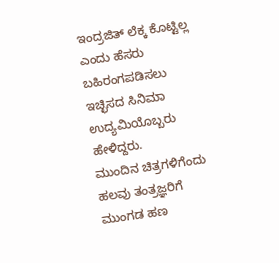ಇಂದ್ರಜಿತ್ ಲೆಕ್ಕ ಕೊಟ್ಟಿಲ್ಲ ಎಂದು ಹೆಸರು ಬಹಿರಂಗಪಡಿಸಲು ಇಚ್ಛಿಸದ ಸಿನಿಮಾ ಉದ್ಯಮಿಯೊಬ್ಬರು ಹೇಳಿದ್ದರು.
ಮುಂದಿನ ಚಿತ್ರಗಳಿಗೆಂದು ಹಲವು ತಂತ್ರಜ್ಞರಿಗೆ ಮುಂಗಡ ಹಣ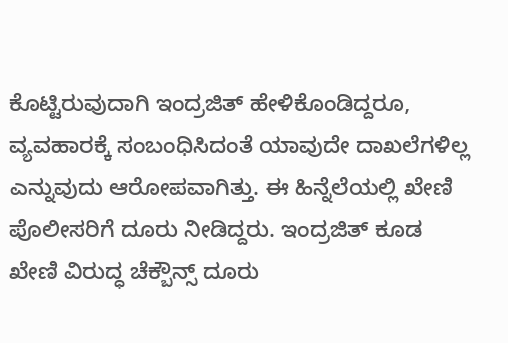ಕೊಟ್ಟಿರುವುದಾಗಿ ಇಂದ್ರಜಿತ್ ಹೇಳಿಕೊಂಡಿದ್ದರೂ, ವ್ಯವಹಾರಕ್ಕೆ ಸಂಬಂಧಿಸಿದಂತೆ ಯಾವುದೇ ದಾಖಲೆಗಳಿಲ್ಲ ಎನ್ನುವುದು ಆರೋಪವಾಗಿತ್ತು. ಈ ಹಿನ್ನೆಲೆಯಲ್ಲಿ ಖೇಣಿ ಪೊಲೀಸರಿಗೆ ದೂರು ನೀಡಿದ್ದರು. ಇಂದ್ರಜಿತ್ ಕೂಡ ಖೇಣಿ ವಿರುದ್ಧ ಚೆಕ್ಬೌನ್ಸ್ ದೂರು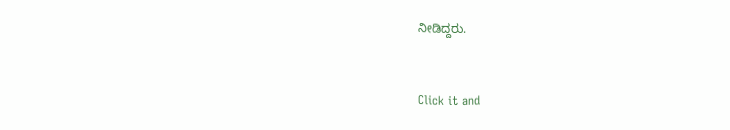ನೀಡಿದ್ದರು.


Click it and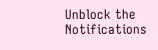Unblock the Notifications